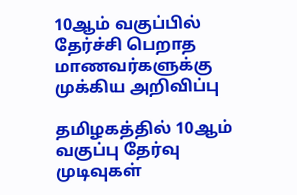10ஆம் வகுப்பில் தேர்ச்சி பெறாத மாணவர்களுக்கு முக்கிய அறிவிப்பு

தமிழகத்தில் 10ஆம் வகுப்பு தேர்வு முடிவுகள்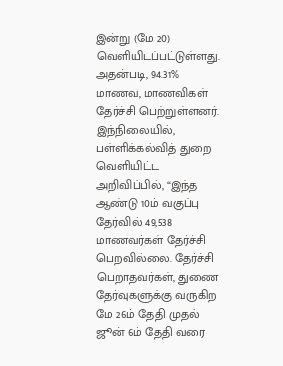இன்று (மே 20) வெளியிடப்பட்டுள்ளது. அதன்படி, 94.31% மாணவ, மாணவிகள் தேர்ச்சி பெற்றுள்ளனர். இந்நிலையில், பள்ளிக்கல்வித் துறை வெளியிட்ட அறிவிப்பில், “இந்த ஆண்டு 10ம் வகுப்பு தேர்வில் 49,538 மாணவர்கள் தேர்ச்சி பெறவில்லை. தேர்ச்சி பெறாதவர்கள், துணை தேர்வுகளுக்கு வருகிற மே 26ம் தேதி முதல் ஜூன் 6ம் தேதி வரை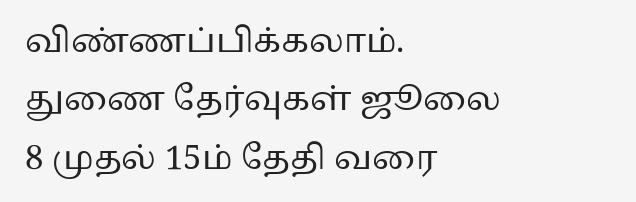விண்ணப்பிக்கலாம். துணை தேர்வுகள் ஜூலை 8 முதல் 15ம் தேதி வரை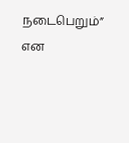நடைபெறும்” என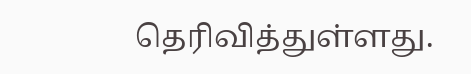தெரிவித்துள்ளது.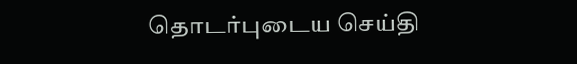தொடர்புடைய செய்தி